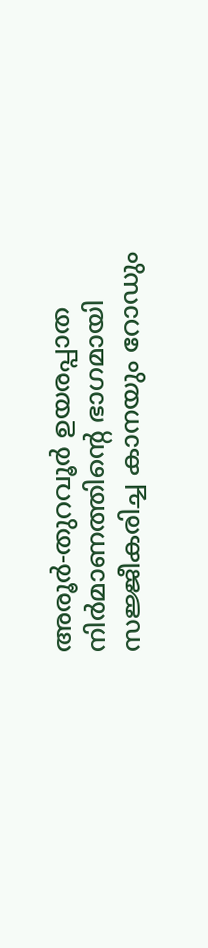അരൂർ-തുറവൂർ ഉയരപ്പാത നിർമാണത്തിന്റെ ഭാഗമായി സജ്ജീകരിച്ച കാനയും റോഡും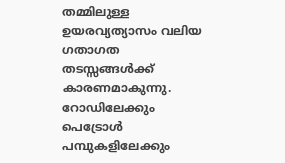തമ്മിലുള്ള ഉയരവ്യത്യാസം വലിയ ഗതാഗത തടസ്സങ്ങൾക്ക് കാരണമാകുന്നു. റോഡിലേക്കും പെട്രോൾ പമ്പുകളിലേക്കും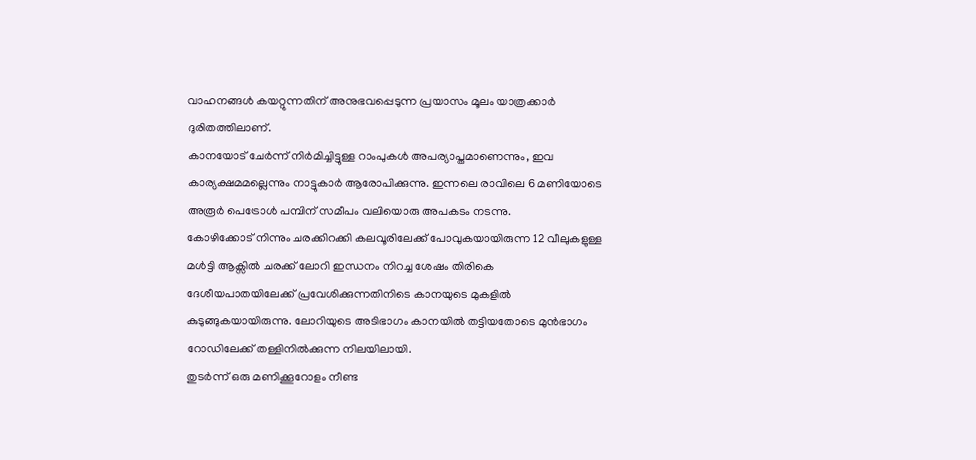വാഹനങ്ങൾ കയറ്റുന്നതിന് അനുഭവപ്പെടുന്ന പ്രയാസം മൂലം യാത്രക്കാർ ദുരിതത്തിലാണ്.
കാനയോട് ചേർന്ന് നിർമിച്ചിട്ടുള്ള റാംപുകൾ അപര്യാപ്തമാണെന്നും, ഇവ കാര്യക്ഷമമല്ലെന്നും നാട്ടുകാർ ആരോപിക്കുന്നു. ഇന്നലെ രാവിലെ 6 മണിയോടെ അരൂർ പെട്രോൾ പമ്പിന് സമീപം വലിയൊരു അപകടം നടന്നു.
കോഴിക്കോട് നിന്നും ചരക്കിറക്കി കലവൂരിലേക്ക് പോവുകയായിരുന്ന 12 വീലുകളുള്ള മൾട്ടി ആക്സിൽ ചരക്ക് ലോറി ഇന്ധനം നിറച്ച ശേഷം തിരികെ ദേശീയപാതയിലേക്ക് പ്രവേശിക്കുന്നതിനിടെ കാനയുടെ മുകളിൽ കുടുങ്ങുകയായിരുന്നു. ലോറിയുടെ അടിഭാഗം കാനയിൽ തട്ടിയതോടെ മുൻഭാഗം റോഡിലേക്ക് തള്ളിനിൽക്കുന്ന നിലയിലായി.
തുടർന്ന് ഒരു മണിക്കൂറോളം നീണ്ട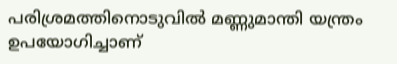പരിശ്രമത്തിനൊടുവിൽ മണ്ണുമാന്തി യന്ത്രം ഉപയോഗിച്ചാണ്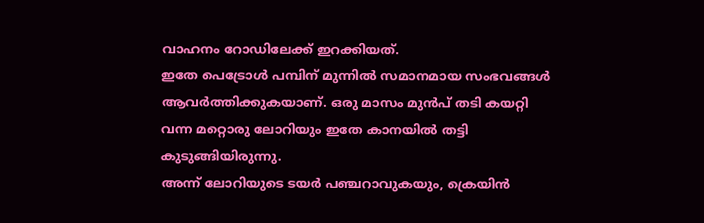വാഹനം റോഡിലേക്ക് ഇറക്കിയത്.
ഇതേ പെട്രോൾ പമ്പിന് മുന്നിൽ സമാനമായ സംഭവങ്ങൾ ആവർത്തിക്കുകയാണ്. ഒരു മാസം മുൻപ് തടി കയറ്റി വന്ന മറ്റൊരു ലോറിയും ഇതേ കാനയിൽ തട്ടി കുടുങ്ങിയിരുന്നു.
അന്ന് ലോറിയുടെ ടയർ പഞ്ചറാവുകയും, ക്രെയിൻ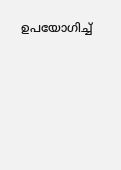ഉപയോഗിച്ച്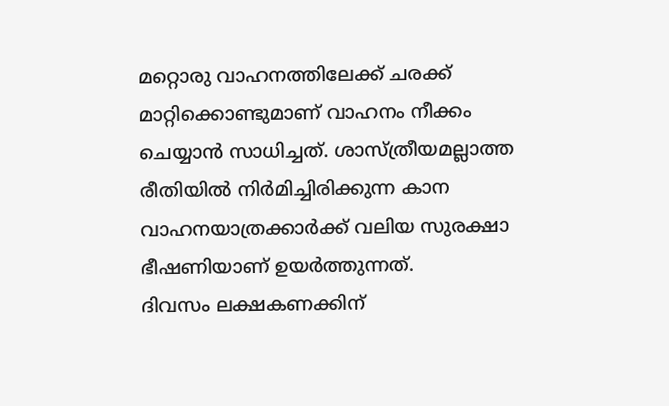മറ്റൊരു വാഹനത്തിലേക്ക് ചരക്ക് മാറ്റിക്കൊണ്ടുമാണ് വാഹനം നീക്കം ചെയ്യാൻ സാധിച്ചത്. ശാസ്ത്രീയമല്ലാത്ത രീതിയിൽ നിർമിച്ചിരിക്കുന്ന കാന വാഹനയാത്രക്കാർക്ക് വലിയ സുരക്ഷാ ഭീഷണിയാണ് ഉയർത്തുന്നത്.
ദിവസം ലക്ഷകണക്കിന്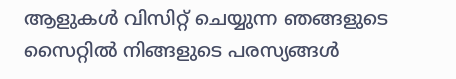ആളുകൾ വിസിറ്റ് ചെയ്യുന്ന ഞങ്ങളുടെ സൈറ്റിൽ നിങ്ങളുടെ പരസ്യങ്ങൾ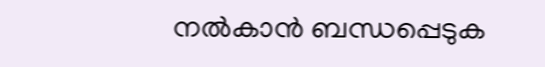നൽകാൻ ബന്ധപ്പെടുക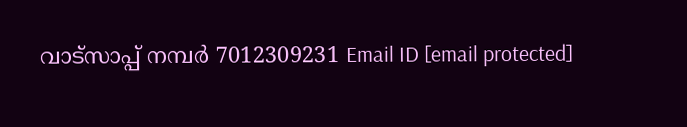വാട്സാപ്പ് നമ്പർ 7012309231 Email ID [email protected]